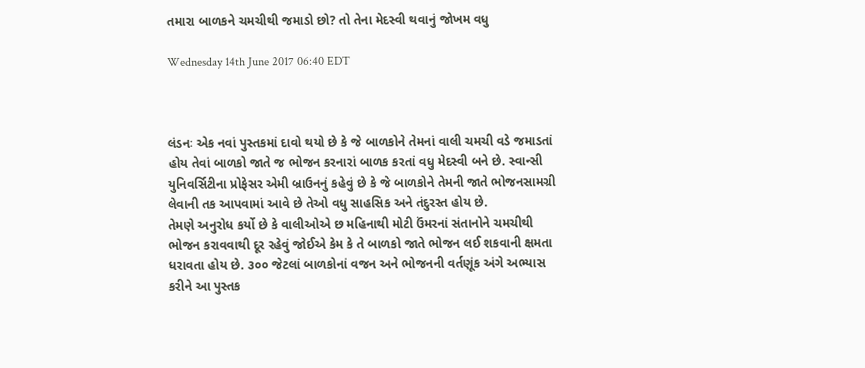તમારા બાળકને ચમચીથી જમાડો છો? તો તેના મેદસ્વી થવાનું જોખમ વધુ

Wednesday 14th June 2017 06:40 EDT



લંડનઃ એક નવાં પુસ્તકમાં દાવો થયો છે કે જે બાળકોને તેમનાં વાલી ચમચી વડે જમાડતાં હોય તેવાં બાળકો જાતે જ ભોજન કરનારાં બાળક કરતાં વધુ મેદસ્વી બને છે. સ્વાન્સી યુનિવર્સિટીના પ્રોફેસર એમી બ્રાઉનનું કહેવું છે કે જે બાળકોને તેમની જાતે ભોજનસામગ્રી લેવાની તક આપવામાં આવે છે તેઓ વધુ સાહસિક અને તંદુરસ્ત હોય છે.
તેમણે અનુરોધ કર્યો છે કે વાલીઓએ છ મહિનાથી મોટી ઉંમરનાં સંતાનોને ચમચીથી ભોજન કરાવવાથી દૂર રહેવું જોઈએ કેમ કે તે બાળકો જાતે ભોજન લઈ શકવાની ક્ષમતા ધરાવતા હોય છે. ૩૦૦ જેટલાં બાળકોનાં વજન અને ભોજનની વર્તણૂંક અંગે અભ્યાસ કરીને આ પુસ્તક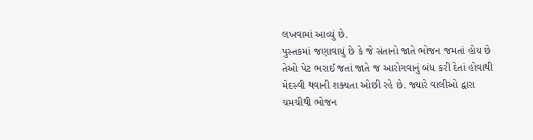લખવામાં આવ્યું છે.
પુસ્તકમાં જણાવાયું છે કે જે સંતાનો જાતે ભોજન જમતાં હોય છે તેઓ પેટ ભરાઈ જતાં જાતે જ આરોગવાનું બંધ કરી દેતાં હોવાથી મેદસ્વી થવાની શક્યતા ઓછી રહે છે. જ્યારે વાલીઓ દ્વારા ચમચીથી ભોજન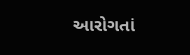આરોગતાં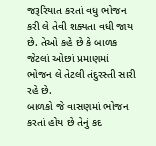જરૂરિયાત કરતાં વધુ ભોજન કરી લે તેવી શક્યતા વધી જાય છે. તેઓ કહે છે કે બાળક જેટલાં ઓછાં પ્રમાણમાં ભોજન લે તેટલી તંદુરસ્તી સારી રહે છે.
બાળકો જે વાસણમાં ભોજન કરતાં હોય છે તેનું કદ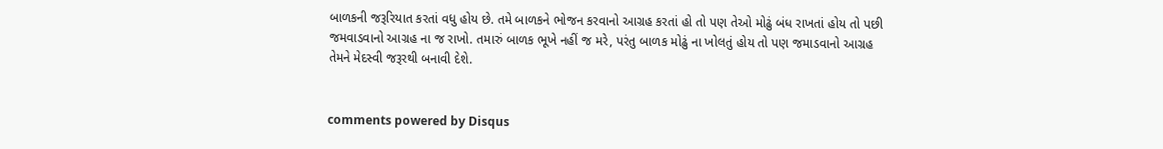બાળકની જરૂરિયાત કરતાં વધુ હોય છે. તમે બાળકને ભોજન કરવાનો આગ્રહ કરતાં હો તો પણ તેઓ મોઢું બંધ રાખતાં હોય તો પછી જમવાડવાનો આગ્રહ ના જ રાખો. તમારું બાળક ભૂખે નહીં જ મરે, પરંતુ બાળક મોઢું ના ખોલતું હોય તો પણ જમાડવાનો આગ્રહ તેમને મેદસ્વી જરૂરથી બનાવી દેશે.


comments powered by Disqus